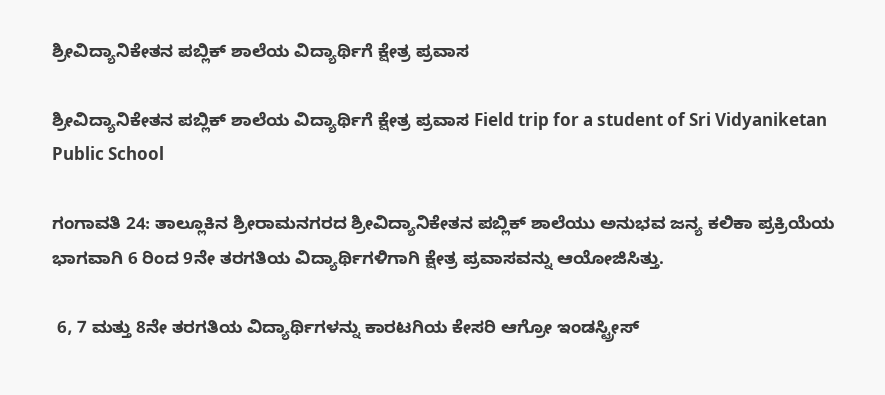ಶ್ರೀವಿದ್ಯಾನಿಕೇತನ ಪಬ್ಲಿಕ್ ಶಾಲೆಯ ವಿದ್ಯಾರ್ಥಿಗೆ ಕ್ಷೇತ್ರ ಪ್ರವಾಸ

ಶ್ರೀವಿದ್ಯಾನಿಕೇತನ ಪಬ್ಲಿಕ್ ಶಾಲೆಯ ವಿದ್ಯಾರ್ಥಿಗೆ ಕ್ಷೇತ್ರ ಪ್ರವಾಸ Field trip for a student of Sri Vidyaniketan Public School

ಗಂಗಾವತಿ 24: ತಾಲ್ಲೂಕಿನ ಶ್ರೀರಾಮನಗರದ ಶ್ರೀವಿದ್ಯಾನಿಕೇತನ ಪಬ್ಲಿಕ್ ಶಾಲೆಯು ಅನುಭವ ಜನ್ಯ ಕಲಿಕಾ ಪ್ರಕ್ರಿಯೆಯ ಭಾಗವಾಗಿ 6 ರಿಂದ 9ನೇ ತರಗತಿಯ ವಿದ್ಯಾರ್ಥಿಗಳಿಗಾಗಿ ಕ್ಷೇತ್ರ ಪ್ರವಾಸವನ್ನು ಆಯೋಜಿಸಿತ್ತು.

 6, 7 ಮತ್ತು 8ನೇ ತರಗತಿಯ ವಿದ್ಯಾರ್ಥಿಗಳನ್ನು ಕಾರಟಗಿಯ ಕೇಸರಿ ಆಗ್ರೋ ಇಂಡಸ್ಟ್ರೀಸ್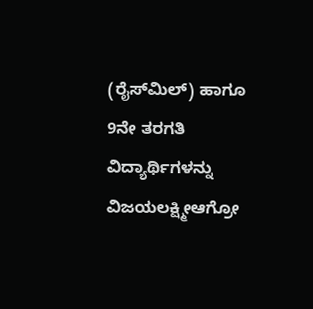(ರೈಸ್‌ಮಿಲ್) ಹಾಗೂ 9ನೇ ತರಗತಿ ವಿದ್ಯಾರ್ಥಿಗಳನ್ನು ವಿಜಯಲಕ್ಷ್ಮೀಆಗ್ರೋ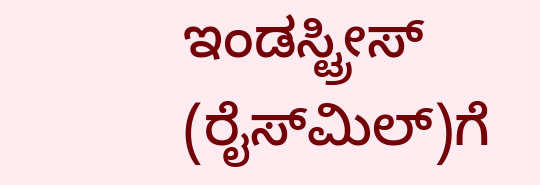ಇಂಡಸ್ಟ್ರೀಸ್ (ರೈಸ್‌ಮಿಲ್)ಗೆ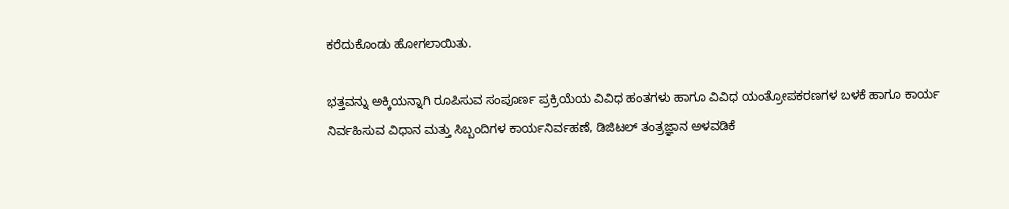ಕರೆದುಕೊಂಡು ಹೋಗಲಾಯಿತು.

ಭತ್ತವನ್ನು ಅಕ್ಕಿಯನ್ನಾಗಿ ರೂಪಿಸುವ ಸಂಪೂರ್ಣ ಪ್ರಕ್ರಿಯೆಯ ವಿವಿಧ ಹಂತಗಳು ಹಾಗೂ ವಿವಿಧ ಯಂತ್ರೋಪಕರಣಗಳ ಬಳಕೆ ಹಾಗೂ ಕಾರ್ಯ ನಿರ್ವಹಿಸುವ ವಿಧಾನ ಮತ್ತು ಸಿಬ್ಬಂದಿಗಳ ಕಾರ್ಯನಿರ್ವಹಣೆ, ಡಿಜಿಟಲ್ ತಂತ್ರಜ್ಞಾನ ಅಳವಡಿಕೆ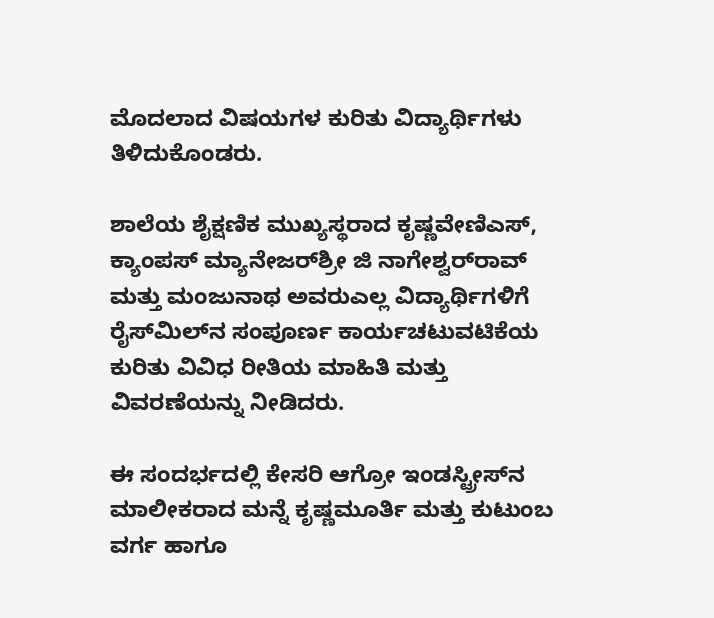ಮೊದಲಾದ ವಿಷಯಗಳ ಕುರಿತು ವಿದ್ಯಾರ್ಥಿಗಳು ತಿಳಿದುಕೊಂಡರು.

ಶಾಲೆಯ ಶೈಕ್ಷಣಿಕ ಮುಖ್ಯಸ್ಥರಾದ ಕೃಷ್ಣವೇಣಿಎಸ್, ಕ್ಯಾಂಪಸ್ ಮ್ಯಾನೇಜರ್‌ಶ್ರೀ ಜಿ ನಾಗೇಶ್ವರ್‌ರಾವ್ ಮತ್ತು ಮಂಜುನಾಥ ಅವರುಎಲ್ಲ ವಿದ್ಯಾರ್ಥಿಗಳಿಗೆ ರೈಸ್‌ಮಿಲ್‌ನ ಸಂಪೂರ್ಣ ಕಾರ್ಯಚಟುವಟಿಕೆಯ ಕುರಿತು ವಿವಿಧ ರೀತಿಯ ಮಾಹಿತಿ ಮತ್ತು ವಿವರಣೆಯನ್ನು ನೀಡಿದರು.

ಈ ಸಂದರ್ಭದಲ್ಲಿ ಕೇಸರಿ ಆಗ್ರೋ ಇಂಡಸ್ಟ್ರೀಸ್‌ನ ಮಾಲೀಕರಾದ ಮನ್ನೆ ಕೃಷ್ಣಮೂರ್ತಿ ಮತ್ತು ಕುಟುಂಬ ವರ್ಗ ಹಾಗೂ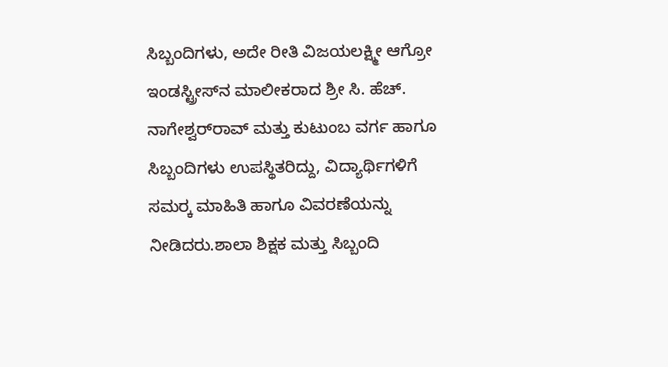ಸಿಬ್ಬಂದಿಗಳು, ಅದೇ ರೀತಿ ವಿಜಯಲಕ್ಷ್ಮೀ ಆಗ್ರೋ ಇಂಡಸ್ಟ್ರೀಸ್‌ನ ಮಾಲೀಕರಾದ ಶ್ರೀ ಸಿ. ಹೆಚ್‌. ನಾಗೇಶ್ವರ್‌ರಾವ್ ಮತ್ತು ಕುಟುಂಬ ವರ್ಗ ಹಾಗೂ ಸಿಬ್ಬಂದಿಗಳು ಉಪಸ್ಥಿತರಿದ್ದು, ವಿದ್ಯಾರ್ಥಿಗಳಿಗೆ ಸಮರ‍್ಕ ಮಾಹಿತಿ ಹಾಗೂ ವಿವರಣೆಯನ್ನು ನೀಡಿದರು.ಶಾಲಾ ಶಿಕ್ಷಕ ಮತ್ತು ಸಿಬ್ಬಂದಿ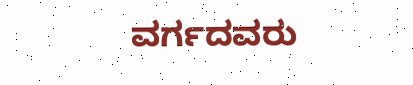ವರ್ಗದವರು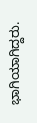ಭಾಗಿಯಾಗಿದ್ದರು.